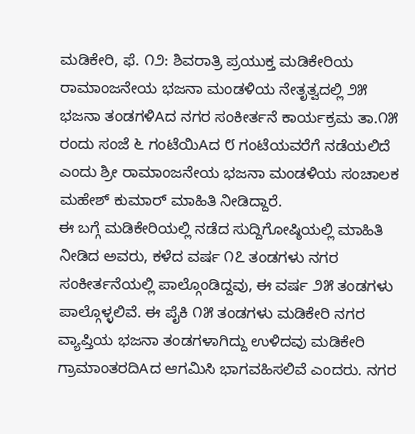ಮಡಿಕೇರಿ, ಫೆ. ೧೨: ಶಿವರಾತ್ರಿ ಪ್ರಯುಕ್ತ ಮಡಿಕೇರಿಯ ರಾಮಾಂಜನೇಯ ಭಜನಾ ಮಂಡಳಿಯ ನೇತೃತ್ವದಲ್ಲಿ ೨೫ ಭಜನಾ ತಂಡಗಳಿAದ ನಗರ ಸಂಕೀರ್ತನೆ ಕಾರ್ಯಕ್ರಮ ತಾ.೧೫ ರಂದು ಸಂಜೆ ೬ ಗಂಟೆಯಿAದ ೮ ಗಂಟೆಯವರೆಗೆ ನಡೆಯಲಿದೆ ಎಂದು ಶ್ರೀ ರಾಮಾಂಜನೇಯ ಭಜನಾ ಮಂಡಳಿಯ ಸಂಚಾಲಕ ಮಹೇಶ್ ಕುಮಾರ್ ಮಾಹಿತಿ ನೀಡಿದ್ದಾರೆ.
ಈ ಬಗ್ಗೆ ಮಡಿಕೇರಿಯಲ್ಲಿ ನಡೆದ ಸುದ್ದಿಗೋಷ್ಠಿಯಲ್ಲಿ ಮಾಹಿತಿ ನೀಡಿದ ಅವರು, ಕಳೆದ ವರ್ಷ ೧೭ ತಂಡಗಳು ನಗರ ಸಂಕೀರ್ತನೆಯಲ್ಲಿ ಪಾಲ್ಗೊಂಡಿದ್ದವು, ಈ ವರ್ಷ ೨೫ ತಂಡಗಳು ಪಾಲ್ಗೊಳ್ಳಲಿವೆ. ಈ ಪೈಕಿ ೧೫ ತಂಡಗಳು ಮಡಿಕೇರಿ ನಗರ ವ್ಯಾಪ್ತಿಯ ಭಜನಾ ತಂಡಗಳಾಗಿದ್ದು ಉಳಿದವು ಮಡಿಕೇರಿ ಗ್ರಾಮಾಂತರದಿAದ ಆಗಮಿಸಿ ಭಾಗವಹಿಸಲಿವೆ ಎಂದರು. ನಗರ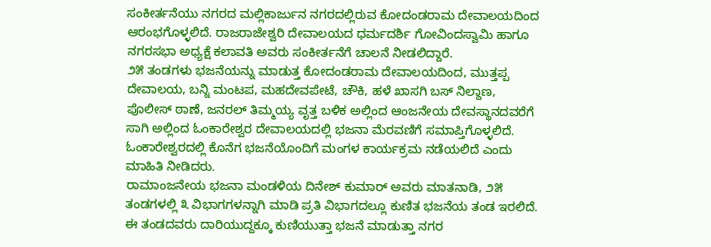ಸಂಕೀರ್ತನೆಯು ನಗರದ ಮಲ್ಲಿಕಾರ್ಜುನ ನಗರದಲ್ಲಿರುವ ಕೋದಂಡರಾಮ ದೇವಾಲಯದಿಂದ ಆರಂಭಗೊಳ್ಳಲಿದೆ. ರಾಜರಾಜೇಶ್ವರಿ ದೇವಾಲಯದ ಧರ್ಮದರ್ಶಿ ಗೋವಿಂದಸ್ವಾಮಿ ಹಾಗೂ ನಗರಸಭಾ ಅಧ್ಯಕ್ಷೆ ಕಲಾವತಿ ಅವರು ಸಂಕೀರ್ತನೆಗೆ ಚಾಲನೆ ನೀಡಲಿದ್ದಾರೆ.
೨೫ ತಂಡಗಳು ಭಜನೆಯನ್ನು ಮಾಡುತ್ತ ಕೋದಂಡರಾಮ ದೇವಾಲಯದಿಂದ, ಮುತ್ತಪ್ಪ ದೇವಾಲಯ, ಬನ್ನಿ ಮಂಟಪ, ಮಹದೇವಪೇಟೆ, ಚೌಕಿ, ಹಳೆ ಖಾಸಗಿ ಬಸ್ ನಿಲ್ದಾಣ, ಪೊಲೀಸ್ ಠಾಣೆ, ಜನರಲ್ ತಿಮ್ಮಯ್ಯ ವೃತ್ತ ಬಳಿಕ ಅಲ್ಲಿಂದ ಆಂಜನೇಯ ದೇವಸ್ಥಾನದವರೆಗೆ ಸಾಗಿ ಅಲ್ಲಿಂದ ಓಂಕಾರೇಶ್ವರ ದೇವಾಲಯದಲ್ಲಿ ಭಜನಾ ಮೆರವಣಿಗೆ ಸಮಾಪ್ತಿಗೊಳ್ಳಲಿದೆ. ಓಂಕಾರೇಶ್ವರದಲ್ಲಿ ಕೊನೆಗ ಭಜನೆಯೊಂದಿಗೆ ಮಂಗಳ ಕಾರ್ಯಕ್ರಮ ನಡೆಯಲಿದೆ ಎಂದು ಮಾಹಿತಿ ನೀಡಿದರು.
ರಾಮಾಂಜನೇಯ ಭಜನಾ ಮಂಡಳಿಯ ದಿನೇಶ್ ಕುಮಾರ್ ಅವರು ಮಾತನಾಡಿ, ೨೫ ತಂಡಗಳಲ್ಲಿ ೩ ವಿಭಾಗಗಳನ್ನಾಗಿ ಮಾಡಿ ಪ್ರತಿ ವಿಭಾಗದಲ್ಲೂ ಕುಣಿತ ಭಜನೆಯ ತಂಡ ಇರಲಿದೆ. ಈ ತಂಡದವರು ದಾರಿಯುದ್ದಕ್ಕೂ ಕುಣಿಯುತ್ತಾ ಭಜನೆ ಮಾಡುತ್ತಾ ನಗರ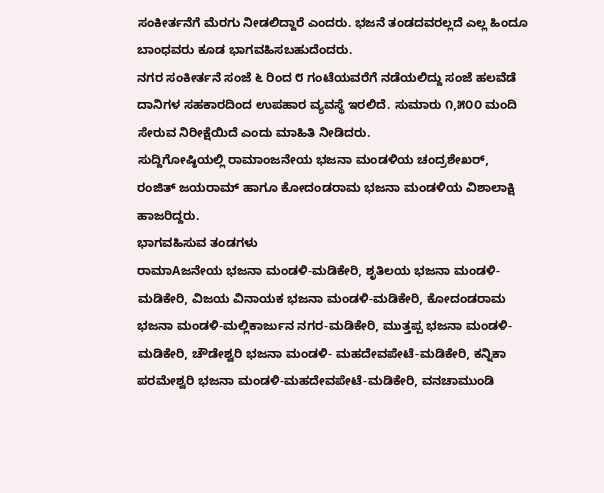ಸಂಕೀರ್ತನೆಗೆ ಮೆರಗು ನೀಡಲಿದ್ದಾರೆ ಎಂದರು. ಭಜನೆ ತಂಡದವರಲ್ಲದೆ ಎಲ್ಲ ಹಿಂದೂ ಬಾಂಧವರು ಕೂಡ ಭಾಗವಹಿಸಬಹುದೆಂದರು.
ನಗರ ಸಂಕೀರ್ತನೆ ಸಂಜೆ ೬ ರಿಂದ ೮ ಗಂಟೆಯವರೆಗೆ ನಡೆಯಲಿದ್ದು ಸಂಜೆ ಹಲವೆಡೆ ದಾನಿಗಳ ಸಹಕಾರದಿಂದ ಉಪಹಾರ ವ್ಯವಸ್ಥೆ ಇರಲಿದೆ. ಸುಮಾರು ೧,೫೦೦ ಮಂದಿ ಸೇರುವ ನಿರೀಕ್ಷೆಯಿದೆ ಎಂದು ಮಾಹಿತಿ ನೀಡಿದರು.
ಸುದ್ದಿಗೋಷ್ಠಿಯಲ್ಲಿ ರಾಮಾಂಜನೇಯ ಭಜನಾ ಮಂಡಳಿಯ ಚಂದ್ರಶೇಖರ್, ರಂಜಿತ್ ಜಯರಾಮ್ ಹಾಗೂ ಕೋದಂಡರಾಮ ಭಜನಾ ಮಂಡಳಿಯ ವಿಶಾಲಾಕ್ಷಿ ಹಾಜರಿದ್ದರು.
ಭಾಗವಹಿಸುವ ತಂಡಗಳು
ರಾಮಾAಜನೇಯ ಭಜನಾ ಮಂಡಳಿ-ಮಡಿಕೇರಿ, ಶೃತಿಲಯ ಭಜನಾ ಮಂಡಳಿ-ಮಡಿಕೇರಿ, ವಿಜಯ ವಿನಾಯಕ ಭಜನಾ ಮಂಡಳಿ-ಮಡಿಕೇರಿ, ಕೋದಂಡರಾಮ ಭಜನಾ ಮಂಡಳಿ-ಮಲ್ಲಿಕಾರ್ಜುನ ನಗರ-ಮಡಿಕೇರಿ, ಮುತ್ತಪ್ಪ ಭಜನಾ ಮಂಡಳಿ-ಮಡಿಕೇರಿ, ಚೌಡೇಶ್ವರಿ ಭಜನಾ ಮಂಡಳಿ- ಮಹದೇವಪೇಟೆ-ಮಡಿಕೇರಿ, ಕನ್ನಿಕಾ ಪರಮೇಶ್ವರಿ ಭಜನಾ ಮಂಡಳಿ-ಮಹದೇವಪೇಟೆ-ಮಡಿಕೇರಿ, ವನಚಾಮುಂಡಿ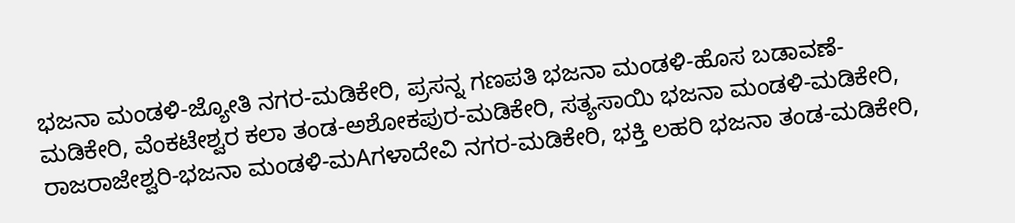ಭಜನಾ ಮಂಡಳಿ-ಜ್ಯೋತಿ ನಗರ-ಮಡಿಕೇರಿ, ಪ್ರಸನ್ನ ಗಣಪತಿ ಭಜನಾ ಮಂಡಳಿ-ಹೊಸ ಬಡಾವಣೆ-ಮಡಿಕೇರಿ, ವೆಂಕಟೇಶ್ವರ ಕಲಾ ತಂಡ-ಅಶೋಕಪುರ-ಮಡಿಕೇರಿ, ಸತ್ಯಸಾಯಿ ಭಜನಾ ಮಂಡಳಿ-ಮಡಿಕೇರಿ, ರಾಜರಾಜೇಶ್ವರಿ-ಭಜನಾ ಮಂಡಳಿ-ಮAಗಳಾದೇವಿ ನಗರ-ಮಡಿಕೇರಿ, ಭಕ್ತಿ ಲಹರಿ ಭಜನಾ ತಂಡ-ಮಡಿಕೇರಿ,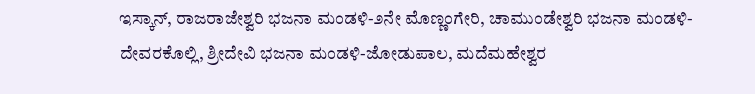ಇಸ್ಕಾನ್, ರಾಜರಾಜೇಶ್ವರಿ ಭಜನಾ ಮಂಡಳಿ-೨ನೇ ಮೊಣ್ಣಂಗೇರಿ, ಚಾಮುಂಡೇಶ್ವರಿ ಭಜನಾ ಮಂಡಳಿ-ದೇವರಕೊಲ್ಲಿ, ಶ್ರೀದೇವಿ ಭಜನಾ ಮಂಡಳಿ-ಜೋಡುಪಾಲ, ಮದೆಮಹೇಶ್ವರ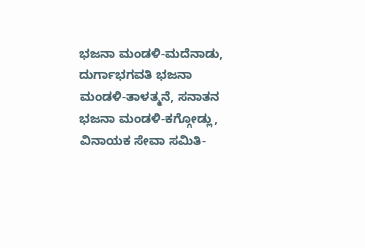ಭಜನಾ ಮಂಡಳಿ-ಮದೆನಾಡು, ದುರ್ಗಾಭಗವತಿ ಭಜನಾ ಮಂಡಳಿ-ತಾಳತ್ಮನೆ, ಸನಾತನ ಭಜನಾ ಮಂಡಳಿ-ಕಗ್ಗೋಡ್ಲು, ವಿನಾಯಕ ಸೇವಾ ಸಮಿತಿ-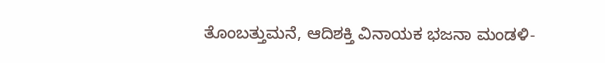ತೊಂಬತ್ತುಮನೆ, ಆದಿಶಕ್ತಿ ವಿನಾಯಕ ಭಜನಾ ಮಂಡಳಿ-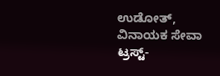ಉಡೋತ್, ವಿನಾಯಕ ಸೇವಾ ಟ್ರಸ್ಟ್-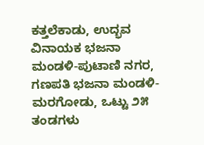ಕತ್ತಲೆಕಾಡು, ಉದ್ಭವ ವಿನಾಯಕ ಭಜನಾ ಮಂಡಳಿ-ಪುಟಾಣಿ ನಗರ, ಗಣಪತಿ ಭಜನಾ ಮಂಡಳಿ-ಮರಗೋಡು, ಒಟ್ಟು ೨೫ ತಂಡಗಳು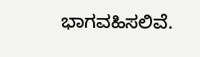ಭಾಗವಹಿಸಲಿವೆ.